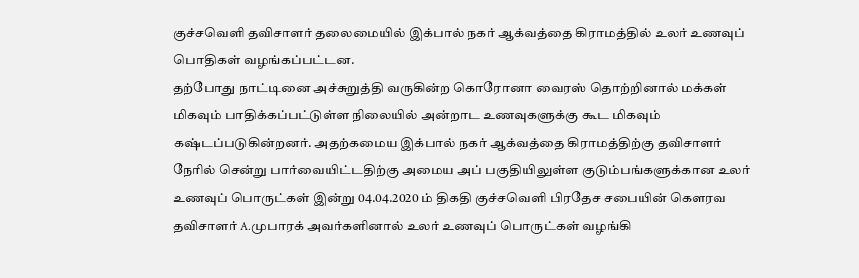குச்சவெளி தவிசாளர் தலைமையில் இக்பால் நகர் ஆக்வத்தை கிராமத்தில் உலர் உணவுப் பொதிகள் வழங்கப்பட்டன.
தற்போது நாட்டினை அச்சுறுத்தி வருகின்ற கொரோனா வைரஸ் தொற்றினால் மக்கள் மிகவும் பாதிக்கப்பட்டுள்ள நிலையில் அன்றாட உணவுகளுக்கு கூட மிகவும் கஷ்டப்படுகின்றனர். அதற்கமைய இக்பால் நகர் ஆக்வத்தை கிராமத்திற்கு தவிசாளர் நேரில் சென்று பார்வையிட்டதிற்கு அமைய அப் பகுதியிலுள்ள குடும்பங்களுக்கான உலர் உணவுப் பொருட்கள் இன்று 04.04.2020 ம் திகதி குச்சவெளி பிரதேச சபையின் கௌரவ தவிசாளர் A.முபாரக் அவர்களினால் உலர் உணவுப் பொருட்கள் வழங்கி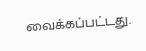வைக்கப்பட்டது.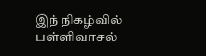இந் நிகழ்வில் பள்ளிவாசல்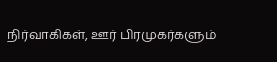நிர்வாகிகள், ஊர் பிரமுகர்களும்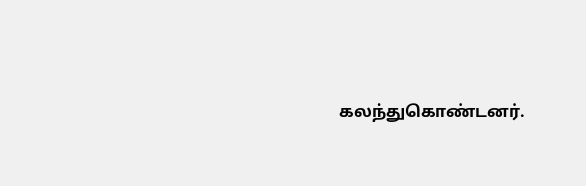கலந்துகொண்டனர்.